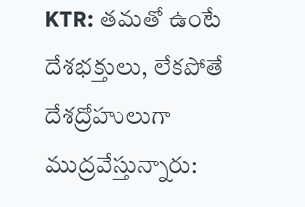KTR: తమతో ఉంటే దేశభక్తులు, లేకపోతే దేశద్రోహులుగా ముద్రవేస్తున్నారు: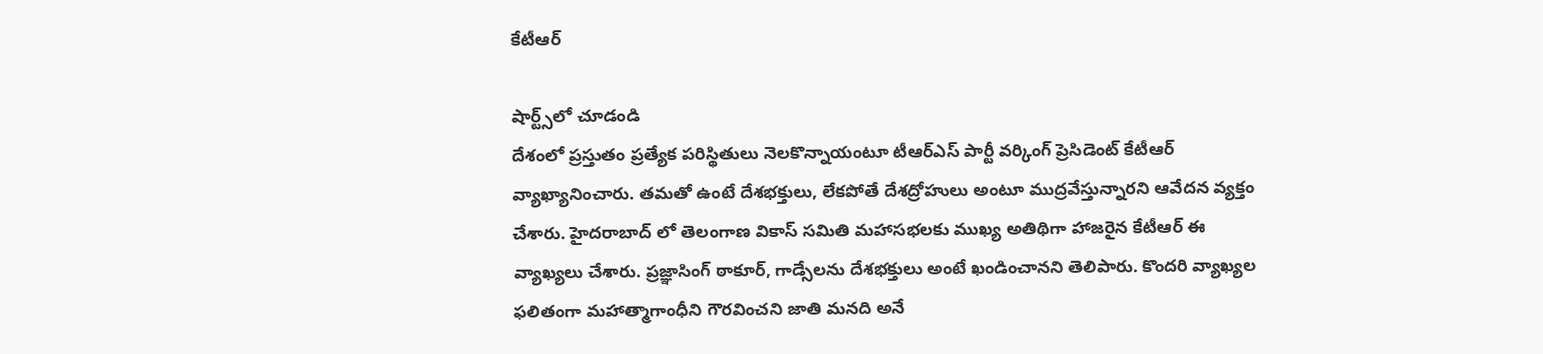కేటీఆర్

షార్ట్స్‌లో చూడండి
దేశంలో ప్రస్తుతం ప్రత్యేక పరిస్థితులు నెలకొన్నాయంటూ టీఆర్ఎస్ పార్టీ వర్కింగ్ ప్రెసిడెంట్ కేటీఆర్ వ్యాఖ్యానించారు. తమతో ఉంటే దేశభక్తులు, లేకపోతే దేశద్రోహులు అంటూ ముద్రవేస్తున్నారని ఆవేదన వ్యక్తం చేశారు. హైదరాబాద్ లో తెలంగాణ వికాస్ సమితి మహాసభలకు ముఖ్య అతిథిగా హాజరైన కేటీఆర్ ఈ వ్యాఖ్యలు చేశారు. ప్రజ్ఞాసింగ్ ఠాకూర్, గాడ్సేలను దేశభక్తులు అంటే ఖండించానని తెలిపారు. కొందరి వ్యాఖ్యల ఫలితంగా మహాత్మాగాంధీని గౌరవించని జాతి మనది అనే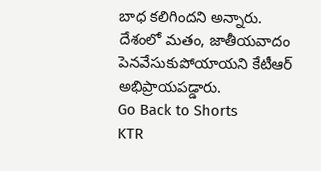బాధ కలిగిందని అన్నారు. దేశంలో మతం, జాతీయవాదం పెనవేసుకుపోయాయని కేటీఆర్ అభిప్రాయపడ్డారు.
Go Back to Shorts
KTR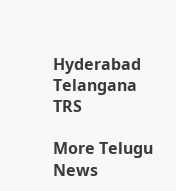Hyderabad
Telangana
TRS

More Telugu News